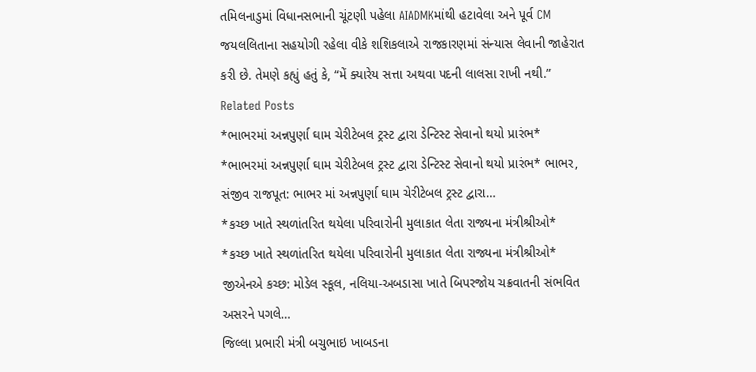તમિલનાડુમાં વિધાનસભાની ચૂંટણી પહેલા AIADMKમાંથી હટાવેલા અને પૂર્વ CM જયલલિતાના સહયોગી રહેલા વીકે શશિકલાએ રાજકારણમાં સંન્યાસ લેવાની જાહેરાત કરી છે. તેમણે કહ્યું હતું કે, “મેં ક્યારેય સત્તા અથવા પદની લાલસા રાખી નથી.”
Related Posts
*ભાભરમાં અન્નપુર્ણા ઘામ ચેરીટેબલ ટ્રસ્ટ દ્વારા ડેન્ટિસ્ટ સેવાનો થયો પ્રારંભ*
*ભાભરમાં અન્નપુર્ણા ઘામ ચેરીટેબલ ટ્રસ્ટ દ્વારા ડેન્ટિસ્ટ સેવાનો થયો પ્રારંભ* ભાભર, સંજીવ રાજપૂત: ભાભર માં અન્નપુર્ણા ઘામ ચેરીટેબલ ટ્રસ્ટ દ્વારા…
*કચ્છ ખાતે સ્થળાંતરિત થયેલા પરિવારોની મુલાકાત લેતા રાજ્યના મંત્રીશ્રીઓ*
*કચ્છ ખાતે સ્થળાંતરિત થયેલા પરિવારોની મુલાકાત લેતા રાજ્યના મંત્રીશ્રીઓ* જીએનએ કચ્છ: મોડેલ સ્કૂલ, નલિયા-અબડાસા ખાતે બિપરજોય ચક્રવાતની સંભવિત અસરને પગલે…
જિલ્લા પ્રભારી મંત્રી બચુભાઇ ખાબડના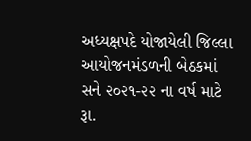અધ્યક્ષપદે યોજાયેલી જિલ્લા આયોજનમંડળની બેઠકમાં સને ૨૦૨૧-૨૨ ના વર્ષ માટે રૂા.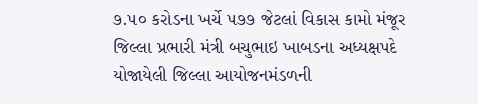૭.૫૦ કરોડના ખર્ચે ૫૭૭ જેટલાં વિકાસ કામો મંજૂર
જિલ્લા પ્રભારી મંત્રી બચુભાઇ ખાબડના અધ્યક્ષપદે યોજાયેલી જિલ્લા આયોજનમંડળની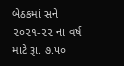બેઠકમાં સને ૨૦૨૧-૨૨ ના વર્ષ માટે રૂા. ૭.૫૦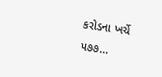કરોડના ખર્ચે ૫૭૭…